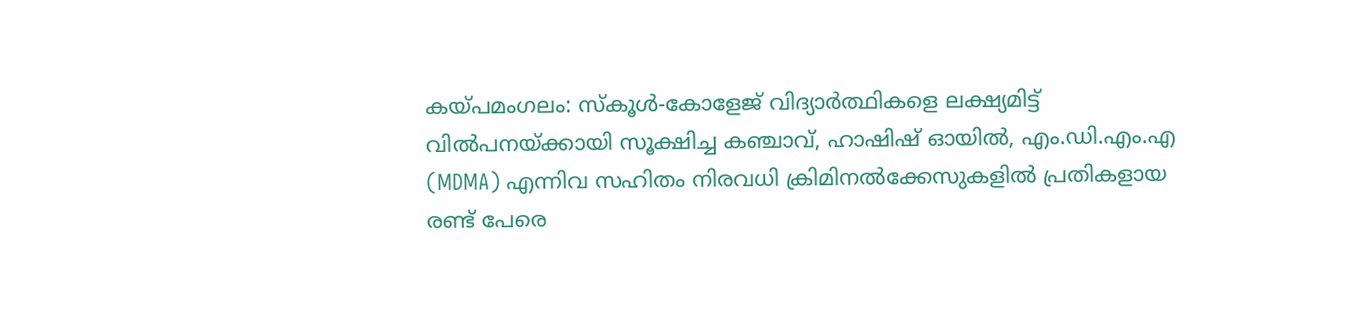കയ്പമംഗലം: സ്കൂൾ-കോളേജ് വിദ്യാർത്ഥികളെ ലക്ഷ്യമിട്ട് വിൽപനയ്ക്കായി സൂക്ഷിച്ച കഞ്ചാവ്, ഹാഷിഷ് ഓയിൽ, എം.ഡി.എം.എ (MDMA) എന്നിവ സഹിതം നിരവധി ക്രിമിനൽക്കേസുകളിൽ പ്രതികളായ രണ്ട് പേരെ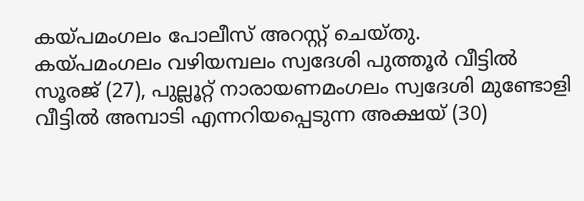കയ്പമംഗലം പോലീസ് അറസ്റ്റ് ചെയ്തു.
കയ്പമംഗലം വഴിയമ്പലം സ്വദേശി പുത്തൂർ വീട്ടിൽ സൂരജ് (27), പുല്ലൂറ്റ് നാരായണമംഗലം സ്വദേശി മുണ്ടോളി വീട്ടിൽ അമ്പാടി എന്നറിയപ്പെടുന്ന അക്ഷയ് (30)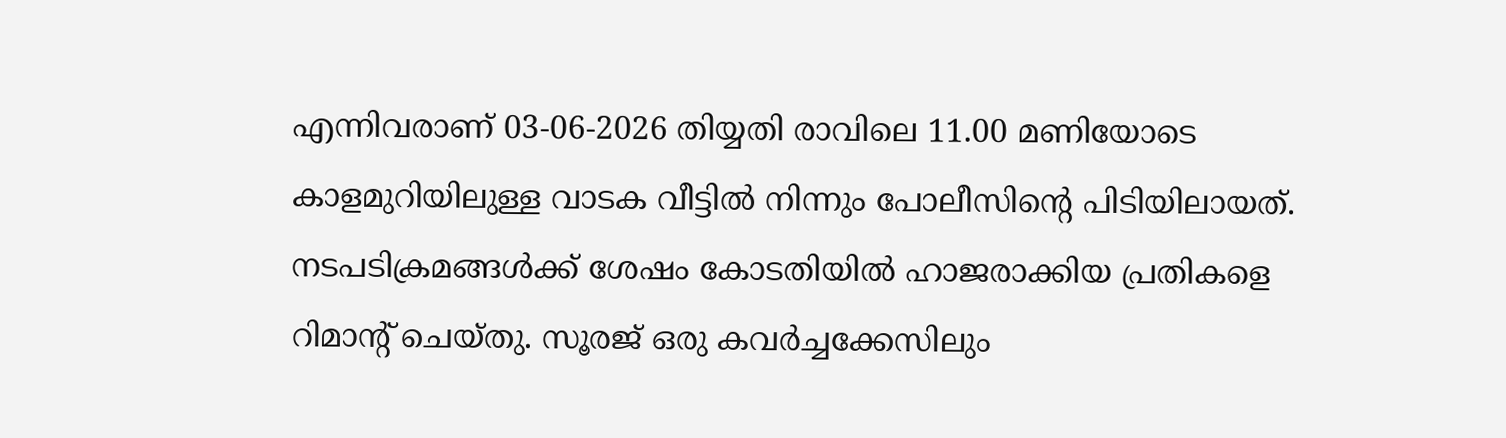എന്നിവരാണ് 03-06-2026 തിയ്യതി രാവിലെ 11.00 മണിയോടെ കാളമുറിയിലുള്ള വാടക വീട്ടിൽ നിന്നും പോലീസിന്റെ പിടിയിലായത്. നടപടിക്രമങ്ങൾക്ക് ശേഷം കോടതിയിൽ ഹാജരാക്കിയ പ്രതികളെ റിമാന്റ് ചെയ്തു. സൂരജ് ഒരു കവർച്ചക്കേസിലും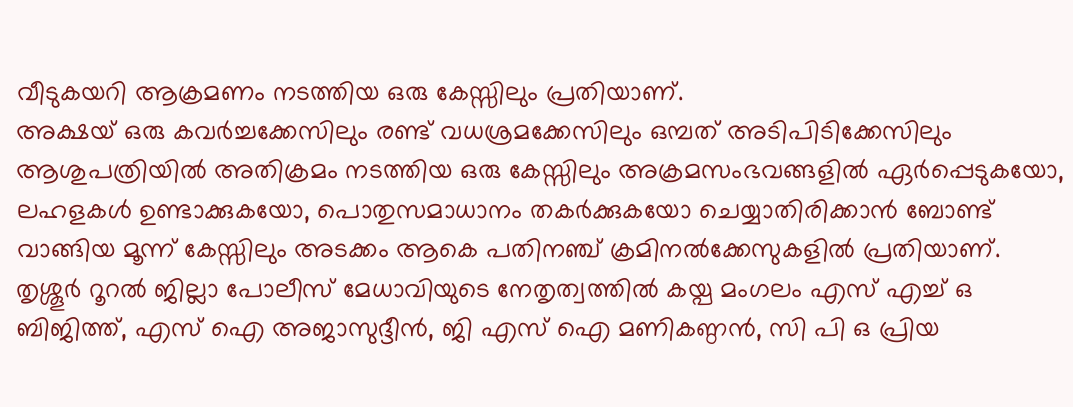വീടുകയറി ആക്രമണം നടത്തിയ ഒരു കേസ്സിലും പ്രതിയാണ്.
അക്ഷയ് ഒരു കവർച്ചക്കേസിലും രണ്ട് വധശ്രമക്കേസിലും ഒമ്പത് അടിപിടിക്കേസിലും ആശുപത്രിയിൽ അതിക്രമം നടത്തിയ ഒരു കേസ്സിലും അക്രമസംഭവങ്ങളിൽ ഏർപ്പെടുകയോ, ലഹളകൾ ഉണ്ടാക്കുകയോ, പൊതുസമാധാനം തകർക്കുകയോ ചെയ്യാതിരിക്കാൻ ബോണ്ട് വാങ്ങിയ മൂന്ന് കേസ്സിലും അടക്കം ആകെ പതിനഞ്ച് ക്രമിനൽക്കേസുകളിൽ പ്രതിയാണ്.
തൃശ്ശൂർ റൂറൽ ജില്ലാ പോലീസ് മേധാവിയുടെ നേതൃത്വത്തിൽ കയ്പ മംഗലം എസ് എച്ച് ഒ ബിജിത്ത്, എസ് ഐ അജാസുദ്ദീൻ, ജി എസ് ഐ മണികണ്ഠൻ, സി പി ഒ പ്രിയ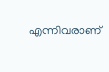എന്നിവരാണ്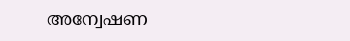അന്വേഷണ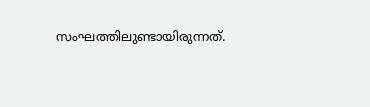സംഘത്തിലുണ്ടായിരുന്നത്.